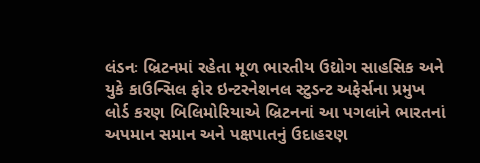લંડનઃ બ્રિટનમાં રહેતા મૂળ ભારતીય ઉદ્યોગ સાહસિક અને યુકે કાઉન્સિલ ફોર ઇન્ટરનેશનલ સ્ટુડન્ટ અફેર્સના પ્રમુખ લોર્ડ કરણ બિલિમોરિયાએ બ્રિટનનાં આ પગલાંને ભારતનાં અપમાન સમાન અને પક્ષપાતનું ઉદાહરણ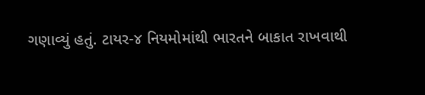ગણાવ્યું હતું. ટાયર-૪ નિયમોમાંથી ભારતને બાકાત રાખવાથી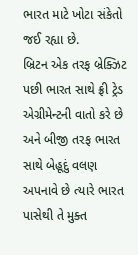ભારત માટે ખોટા સંકેતો જઈ રહ્યા છે.
બ્રિટન એક તરફ બ્રેક્ઝિટ પછી ભારત સાથે ફ્રી ટ્રેડ એગ્રીમેન્ટની વાતો કરે છે અને બીજી તરફ ભારત સાથે બેહૂદું વલણ અપનાવે છે ત્યારે ભારત પાસેથી તે મુક્ત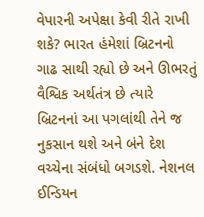વેપારની અપેક્ષા કેવી રીતે રાખી શકે? ભારત હંમેશાં બ્રિટનનો ગાઢ સાથી રહ્યો છે અને ઊભરતું વૈશ્વિક અર્થતંત્ર છે ત્યારે બ્રિટનનાં આ પગલાંથી તેને જ નુકસાન થશે અને બંને દેશ વચ્ચેના સંબંધો બગડશે. નેશનલ ઈન્ડિયન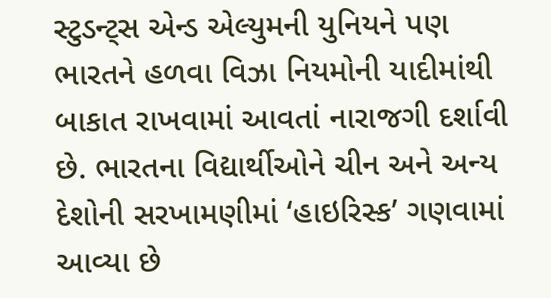સ્ટુડન્ટ્સ એન્ડ એલ્યુમની યુનિયને પણ ભારતને હળવા વિઝા નિયમોની યાદીમાંથી બાકાત રાખવામાં આવતાં નારાજગી દર્શાવી છે. ભારતના વિદ્યાર્થીઓને ચીન અને અન્ય દેશોની સરખામણીમાં ‘હાઇરિસ્ક’ ગણવામાં આવ્યા છે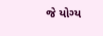જે યોગ્ય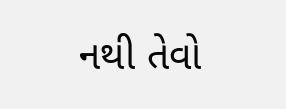નથી તેવો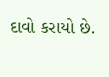દાવો કરાયો છે.